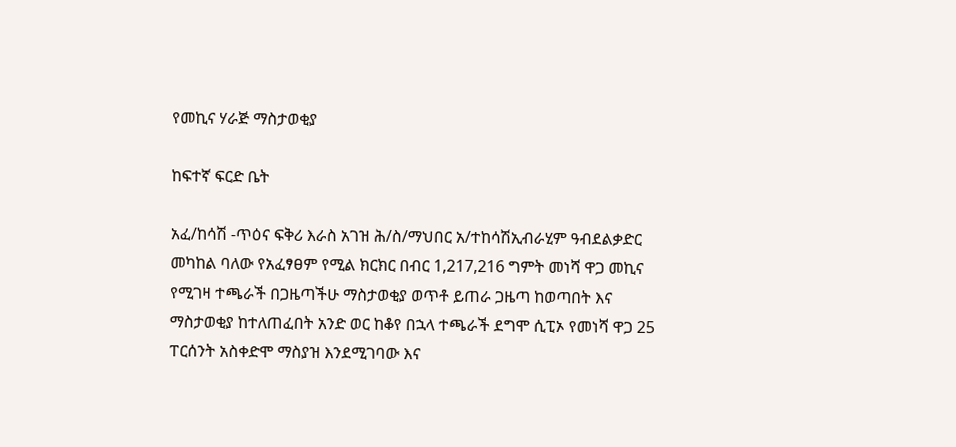የመኪና ሃራጅ ማስታወቂያ

ከፍተኛ ፍርድ ቤት

አፈ/ከሳሽ -ጥዕና ፍቅሪ እራስ አገዝ ሕ/ስ/ማህበር አ/ተከሳሽኢብራሂም ዓብደልቃድር መካከል ባለው የአፈፃፀም የሚል ክርክር በብር 1,217,216 ግምት መነሻ ዋጋ መኪና የሚገዛ ተጫራች በጋዜጣችሁ ማስታወቂያ ወጥቶ ይጠራ ጋዜጣ ከወጣበት እና ማስታወቂያ ከተለጠፈበት አንድ ወር ከቆየ በኋላ ተጫራች ደግሞ ሲፒኦ የመነሻ ዋጋ 25 ፐርሰንት አስቀድሞ ማስያዝ እንደሚገባው እና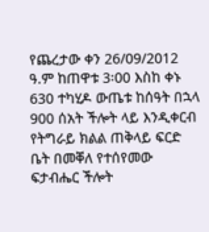የጨረታው ቀን 26/09/2012 ዓ.ም ከጠዋቱ 3፡00 እስከ ቀኑ 630 ተካሂዶ ውጤቱ ከሰዓት በኋላ 900 ሰአት ችሎት ላይ እንዲቀርብ የትግራይ ክልል ጠቅላይ ፍርድ ቤት በመቐለ የተሰየመው ፍታብሔር ችሎት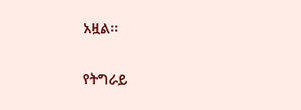አዟል፡፡

የትግራይ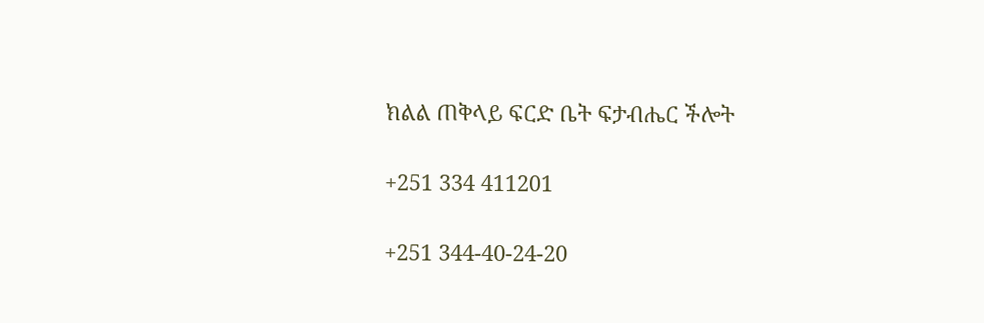ክልል ጠቅላይ ፍርድ ቤት ፍታብሔር ችሎት

+251 334 411201

+251 344-40-24-20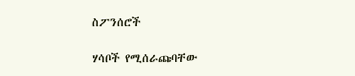ስፖንሰሮች

ሃሳቦች የሚሰራጩባቸው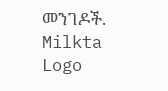መንገዶች.
Milkta Logo